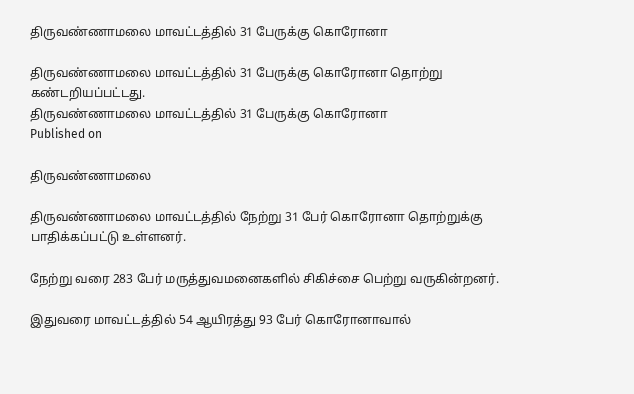திருவண்ணாமலை மாவட்டத்தில் 31 பேருக்கு கொரோனா

திருவண்ணாமலை மாவட்டத்தில் 31 பேருக்கு கொரோனா தொற்று கண்டறியப்பட்டது.
திருவண்ணாமலை மாவட்டத்தில் 31 பேருக்கு கொரோனா
Published on

திருவண்ணாமலை

திருவண்ணாமலை மாவட்டத்தில் நேற்று 31 பேர் கொரோனா தொற்றுக்கு பாதிக்கப்பட்டு உள்ளனர்.

நேற்று வரை 283 பேர் மருத்துவமனைகளில் சிகிச்சை பெற்று வருகின்றனர்.

இதுவரை மாவட்டத்தில் 54 ஆயிரத்து 93 பேர் கொரோனாவால்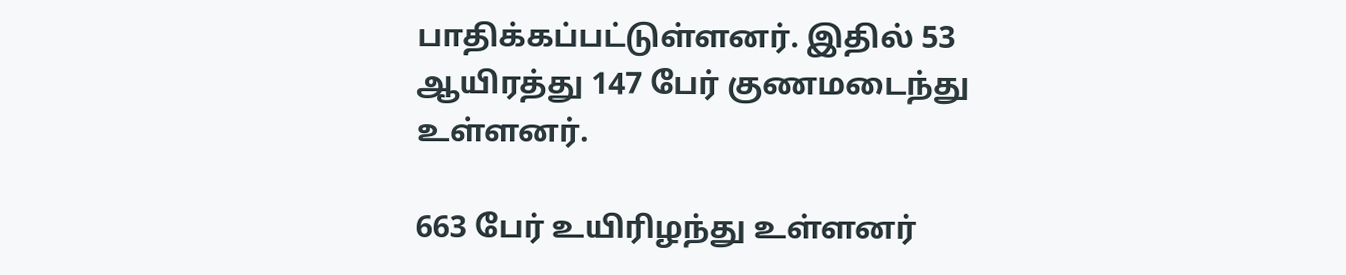பாதிக்கப்பட்டுள்ளனர். இதில் 53 ஆயிரத்து 147 பேர் குணமடைந்து உள்ளனர்.

663 பேர் உயிரிழந்து உள்ளனர்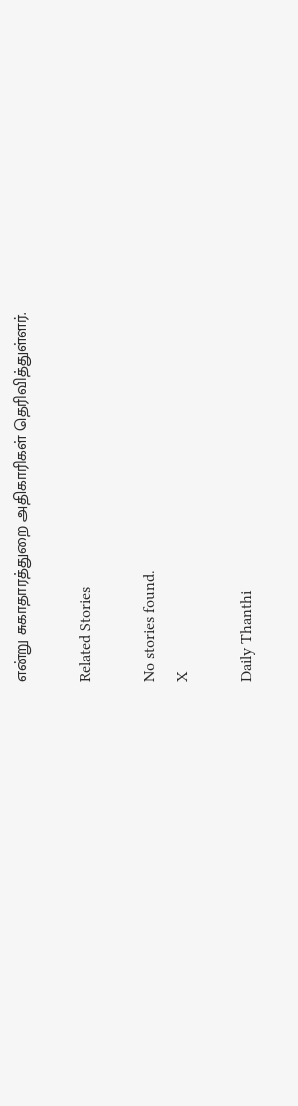என்று சுகாதாரத்துறை அதிகாரிகள் தெரிவித்துள்ளர்.

Related Stories

No stories found.
X

Daily Thanthi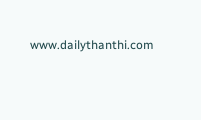www.dailythanthi.com